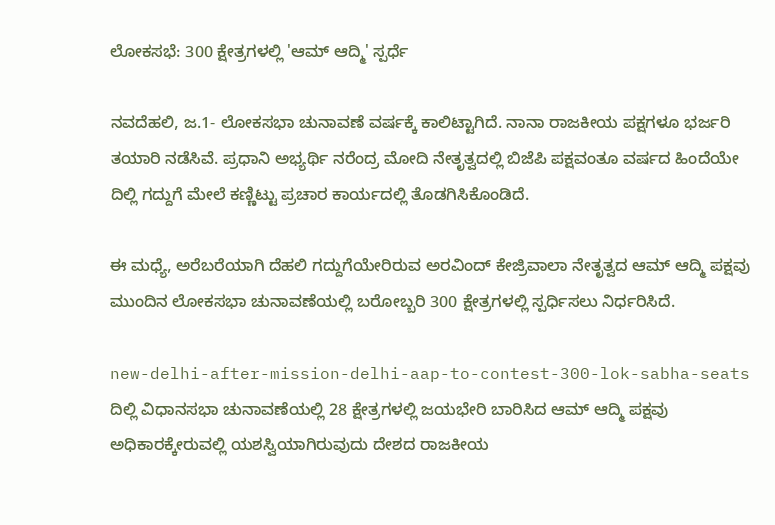ಲೋಕಸಭೆ: 300 ಕ್ಷೇತ್ರಗಳಲ್ಲಿ 'ಆಮ್‌ ಆದ್ಮಿ' ಸ್ಪರ್ಧೆ

ನವದೆಹಲಿ, ಜ.1- ಲೋಕಸಭಾ ಚುನಾವಣೆ ವರ್ಷಕ್ಕೆ ಕಾಲಿಟ್ಟಾಗಿದೆ. ನಾನಾ ರಾಜಕೀಯ ಪಕ್ಷಗಳೂ ಭರ್ಜರಿ ತಯಾರಿ ನಡೆಸಿವೆ. ಪ್ರಧಾನಿ ಅಭ್ಯರ್ಥಿ ನರೆಂದ್ರ ಮೋದಿ ನೇತೃತ್ವದಲ್ಲಿ ಬಿಜೆಪಿ ಪಕ್ಷವಂತೂ ವರ್ಷದ ಹಿಂದೆಯೇ ದಿಲ್ಲಿ ಗದ್ದುಗೆ ಮೇಲೆ ಕಣ್ಣಿಟ್ಟು ಪ್ರಚಾರ ಕಾರ್ಯದಲ್ಲಿ ತೊಡಗಿಸಿಕೊಂಡಿದೆ.

ಈ ಮಧ್ಯೆ, ಅರೆಬರೆಯಾಗಿ ದೆಹಲಿ ಗದ್ದುಗೆಯೇರಿರುವ ಅರವಿಂದ್ ಕೇಜ್ರಿವಾಲಾ ನೇತೃತ್ವದ ಆಮ್‌ ಆದ್ಮಿ ಪಕ್ಷವು ಮುಂದಿನ ಲೋಕಸಭಾ ಚುನಾವಣೆಯಲ್ಲಿ ಬರೋಬ್ಬರಿ 300 ಕ್ಷೇತ್ರಗಳಲ್ಲಿ ಸ್ಪರ್ಧಿಸಲು ನಿರ್ಧರಿಸಿದೆ.

new-delhi-after-mission-delhi-aap-to-contest-300-lok-sabha-seats
ದಿಲ್ಲಿ ವಿಧಾನಸಭಾ ಚುನಾವಣೆಯಲ್ಲಿ 28 ಕ್ಷೇತ್ರಗಳಲ್ಲಿ ಜಯಭೇರಿ ಬಾರಿಸಿದ ಆಮ್ ಆದ್ಮಿ ಪಕ್ಷವು ಅಧಿಕಾರಕ್ಕೇರುವಲ್ಲಿ ಯಶಸ್ವಿಯಾಗಿರುವುದು ದೇಶದ ರಾಜಕೀಯ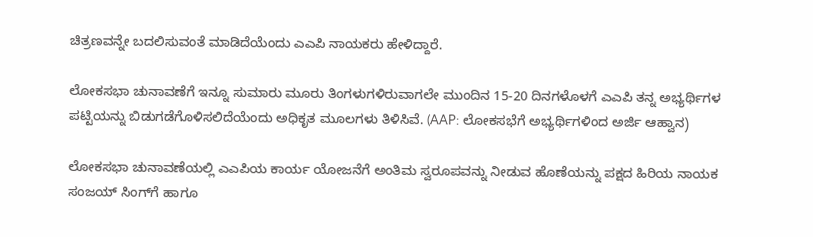ಚಿತ್ರಣವನ್ನೇ ಬದಲಿಸುವಂತೆ ಮಾಡಿದೆಯೆಂದು ಎಎಪಿ ನಾಯಕರು ಹೇಳಿದ್ದಾರೆ.

ಲೋಕಸಭಾ ಚುನಾವಣೆಗೆ ಇನ್ನೂ ಸುಮಾರು ಮೂರು ತಿಂಗಳುಗಳಿರುವಾಗಲೇ ಮುಂದಿನ 15-20 ದಿನಗಳೊಳಗೆ ಎಎಪಿ ತನ್ನ ಅಭ್ಯರ್ಥಿಗಳ ಪಟ್ಟಿಯನ್ನು ಬಿಡುಗಡೆಗೊಳಿಸಲಿದೆಯೆಂದು ಅಧಿಕೃತ ಮೂಲಗಳು ತಿಳಿಸಿವೆ. (AAP: ಲೋಕಸಭೆಗೆ ಅಭ್ಯರ್ಥಿಗಳಿಂದ ಅರ್ಜಿ ಆಹ್ವಾನ)

ಲೋಕಸಭಾ ಚುನಾವಣೆಯಲ್ಲಿ ಎಎಪಿಯ ಕಾರ್ಯ ಯೋಜನೆಗೆ ಅಂತಿಮ ಸ್ವರೂಪವನ್ನು ನೀಡುವ ಹೊಣೆಯನ್ನು ಪಕ್ಷದ ಹಿರಿಯ ನಾಯಕ ಸಂಜಯ್ ಸಿಂಗ್‌ಗೆ ಹಾಗೂ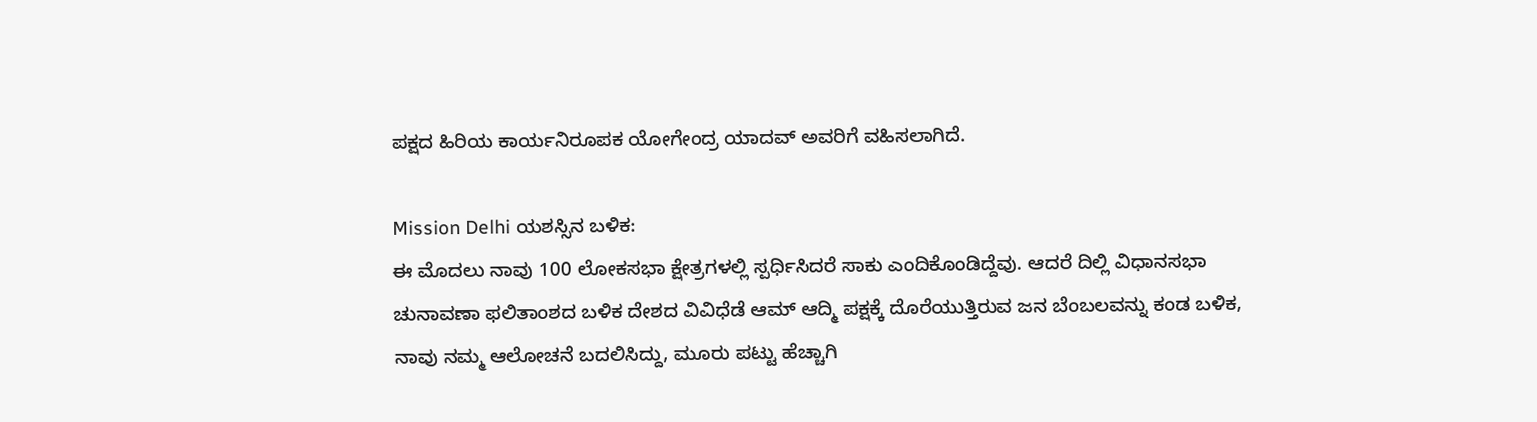ಪಕ್ಷದ ಹಿರಿಯ ಕಾರ್ಯನಿರೂಪಕ ಯೋಗೇಂದ್ರ ಯಾದವ್ ಅವರಿಗೆ ವಹಿಸಲಾಗಿದೆ.

Mission Delhi ಯಶಸ್ಸಿನ ಬಳಿಕ:
ಈ ಮೊದಲು ನಾವು 100 ಲೋಕಸಭಾ ಕ್ಷೇತ್ರಗಳಲ್ಲಿ ಸ್ಪರ್ಧಿಸಿದರೆ ಸಾಕು ಎಂದಿಕೊಂಡಿದ್ದೆವು. ಆದರೆ ದಿಲ್ಲಿ ವಿಧಾನಸಭಾ ಚುನಾವಣಾ ಫಲಿತಾಂಶದ ಬಳಿಕ ದೇಶದ ವಿವಿಧೆಡೆ ಆಮ್ ಆದ್ಮಿ ಪಕ್ಷಕ್ಕೆ ದೊರೆಯುತ್ತಿರುವ ಜನ ಬೆಂಬಲವನ್ನು ಕಂಡ ಬಳಿಕ, ನಾವು ನಮ್ಮ ಆಲೋಚನೆ ಬದಲಿಸಿದ್ದು, ಮೂರು ಪಟ್ಟು ಹೆಚ್ಚಾಗಿ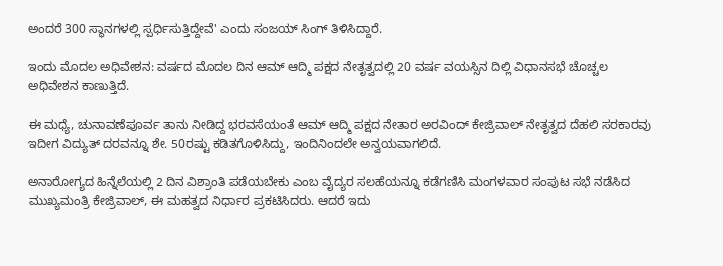ಅಂದರೆ 300 ಸ್ಥಾನಗಳಲ್ಲಿ ಸ್ಪರ್ಧಿಸುತ್ತಿದ್ದೇವೆ' ಎಂದು ಸಂಜಯ್‌ ಸಿಂಗ್ ತಿಳಿಸಿದ್ದಾರೆ.

ಇಂದು ಮೊದಲ ಅಧಿವೇಶನ: ವರ್ಷದ ಮೊದಲ ದಿನ ಆಮ್ ಆದ್ಮಿ ಪಕ್ಷದ ನೇತೃತ್ವದಲ್ಲಿ 20 ವರ್ಷ ವಯಸ್ಸಿನ ದಿಲ್ಲಿ ವಿಧಾನಸಭೆ ಚೊಚ್ಚಲ ಅಧಿವೇಶನ ಕಾಣುತ್ತಿದೆ.

ಈ ಮಧ್ಯೆ, ಚುನಾವಣೆಪೂರ್ವ ತಾನು ನೀಡಿದ್ದ ಭರವಸೆಯಂತೆ ಆಮ್‌ ಆದ್ಮಿ ಪಕ್ಷದ ನೇತಾರ ಅರವಿಂದ್‌ ಕೇಜ್ರಿವಾಲ್‌ ನೇತೃತ್ವದ ದೆಹಲಿ ಸರಕಾರವು ಇದೀಗ ವಿದ್ಯುತ್‌ ದರವನ್ನೂ ಶೇ. 50ರಷ್ಟು ಕಡಿತಗೊಳಿಸಿದ್ದು, ಇಂದಿನಿಂದಲೇ ಅನ್ವಯವಾಗಲಿದೆ.

ಅನಾರೋಗ್ಯದ ಹಿನ್ನೆಲೆಯಲ್ಲಿ 2 ದಿನ ವಿಶ್ರಾಂತಿ ಪಡೆಯಬೇಕು ಎಂಬ ವೈದ್ಯರ ಸಲಹೆಯನ್ನೂ ಕಡೆಗಣಿಸಿ ಮಂಗಳವಾರ ಸಂಪುಟ ಸಭೆ ನಡೆಸಿದ ಮುಖ್ಯಮಂತ್ರಿ ಕೇಜ್ರಿವಾಲ್‌, ಈ ಮಹತ್ವದ ನಿರ್ಧಾರ ಪ್ರಕಟಿಸಿದರು. ಆದರೆ ಇದು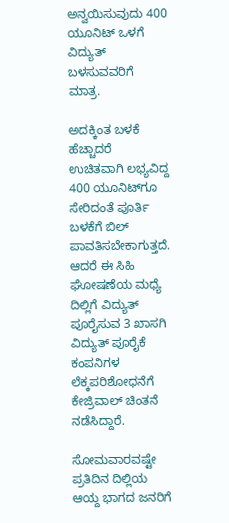ಅನ್ವಯಿಸುವುದು 400 ಯೂನಿಟ್‌ ಒಳಗೆ ವಿದ್ಯುತ್‌ ಬಳಸುವವರಿಗೆ ಮಾತ್ರ.

ಅದಕ್ಕಿಂತ ಬಳಕೆ ಹೆಚ್ಚಾದರೆ ಉಚಿತವಾಗಿ ಲಭ್ಯವಿದ್ದ 400 ಯೂನಿಟ್‌ಗೂ ಸೇರಿದಂತೆ ಪೂರ್ತಿ ಬಳಕೆಗೆ ಬಿಲ್‌ ಪಾವತಿಸಬೇಕಾಗುತ್ತದೆ. ಆದರೆ ಈ ಸಿಹಿ ಘೋಷಣೆಯ ಮಧ್ಯೆ ದಿಲ್ಲಿಗೆ ವಿದ್ಯುತ್‌ ಪೂರೈಸುವ 3 ಖಾಸಗಿ ವಿದ್ಯುತ್‌ ಪೂರೈಕೆ ಕಂಪನಿಗಳ ಲೆಕ್ಕಪರಿಶೋಧನೆಗೆ ಕೇಜ್ರಿವಾಲ್‌ ಚಿಂತನೆ ನಡೆಸಿದ್ದಾರೆ.

ಸೋಮವಾರವಷ್ಟೇ ಪ್ರತಿದಿನ ದಿಲ್ಲಿಯ ಆಯ್ದ ಭಾಗದ ಜನರಿಗೆ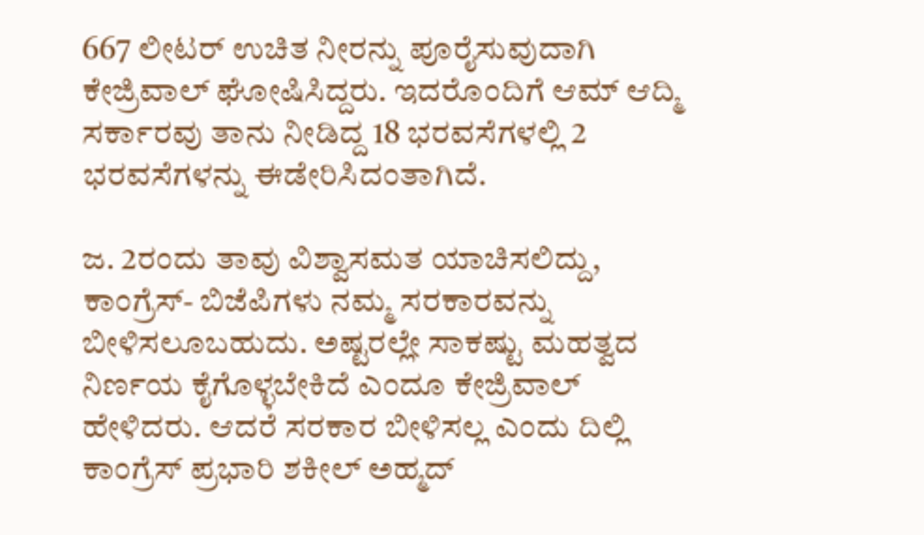667 ಲೀಟರ್‌ ಉಚಿತ ನೀರನ್ನು ಪೂರೈಸುವುದಾಗಿ ಕೇಜ್ರಿವಾಲ್‌ ಘೋಷಿಸಿದ್ದರು. ಇದರೊಂದಿಗೆ ಆಮ್‌ ಆದ್ಮಿ ಸರ್ಕಾರವು ತಾನು ನೀಡಿದ್ದ 18 ಭರವಸೆಗಳಲ್ಲಿ 2 ಭರವಸೆಗಳನ್ನು ಈಡೇರಿಸಿದಂತಾಗಿದೆ.

ಜ. 2ರಂದು ತಾವು ವಿಶ್ವಾಸಮತ ಯಾಚಿಸಲಿದ್ದು, ಕಾಂಗ್ರೆಸ್‌- ಬಿಜೆಪಿಗಳು ನಮ್ಮ ಸರಕಾರವನ್ನು ಬೀಳಿಸಲೂಬಹುದು. ಅಷ್ಟರಲ್ಲೇ ಸಾಕಷ್ಟು ಮಹತ್ವದ ನಿರ್ಣಯ ಕೈಗೊಳ್ಳಬೇಕಿದೆ ಎಂದೂ ಕೇಜ್ರಿವಾಲ್‌ ಹೇಳಿದರು. ಆದರೆ ಸರಕಾರ ಬೀಳಿಸಲ್ಲ ಎಂದು ದಿಲ್ಲಿ ಕಾಂಗ್ರೆಸ್‌ ಪ್ರಭಾರಿ ಶಕೀಲ್‌ ಅಹ್ಮದ್‌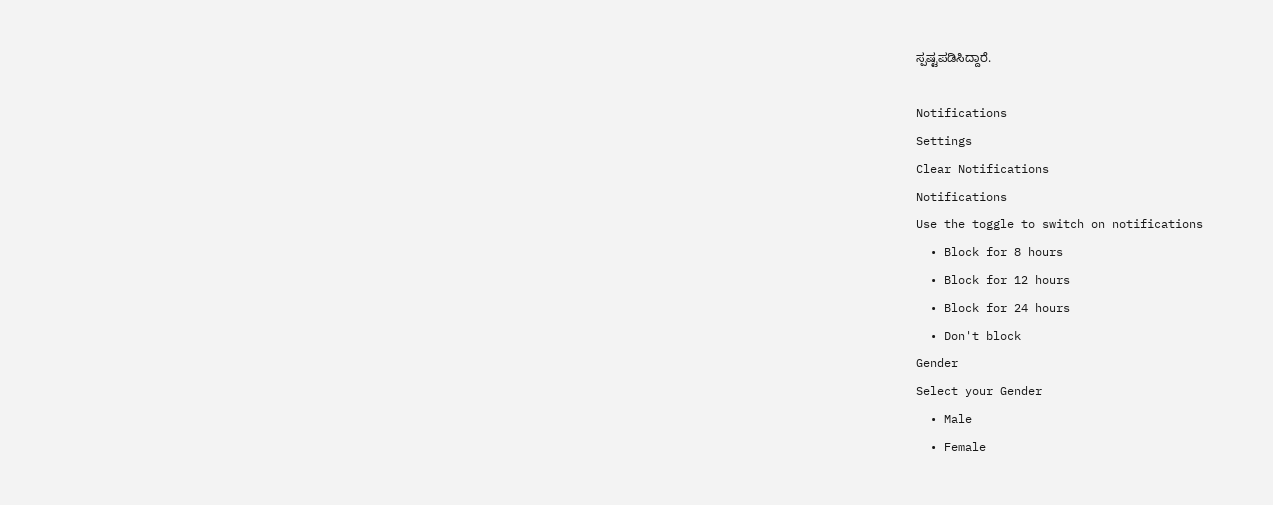ಸ್ಪಷ್ಟಪಡಿಸಿದ್ದಾರೆ.

Notifications
Settings
Clear Notifications
Notifications
Use the toggle to switch on notifications
  • Block for 8 hours
  • Block for 12 hours
  • Block for 24 hours
  • Don't block
Gender
Select your Gender
  • Male
  • Female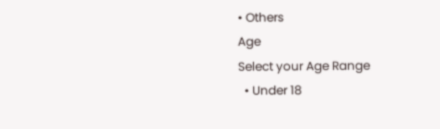• Others
Age
Select your Age Range
  • Under 18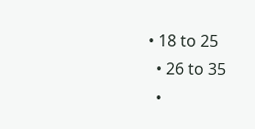• 18 to 25
  • 26 to 35
  •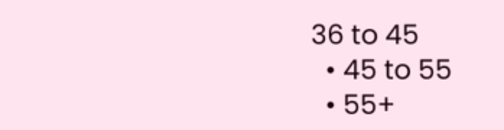36 to 45
  • 45 to 55
  • 55+